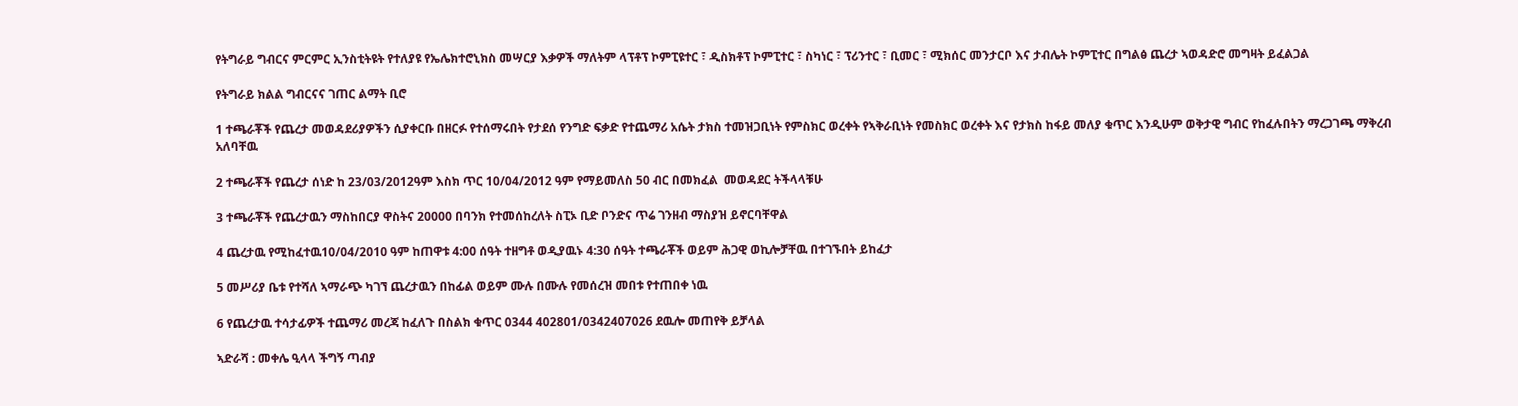የትግራይ ግብርና ምርምር ኢንስቲትዩት የተለያዩ የኤሌክተሮኒክስ መሣርያ እቃዎች ማለትም ላፕቶፕ ኮምፒዩተር ፣ ዲስክቶፕ ኮምፒተር ፣ ስካነር ፣ ፕሪንተር ፣ ቢመር ፣ ሚክሰር መንታርቦ እና ታብሌት ኮምፒተር በግልፅ ጨረታ ኣወዳድሮ መግዛት ይፈልጋል

የትግራይ ክልል ግብርናና ገጠር ልማት ቢሮ

1 ተጫራቾች የጨረታ መወዳደሪያዎችን ሲያቀርቡ በዘርፉ የተሰማሩበት የታደሰ የንግድ ፍቃድ የተጨማሪ አሴት ታክስ ተመዝጋቢነት የምስክር ወረቀት የኣቅራቢነት የመስክር ወረቀት እና የታክስ ከፋይ መለያ ቁጥር እንዲሁም ወቅታዊ ግብር የከፈሉበትን ማረጋገጫ ማቅረብ አለባቸዉ

2 ተጫራቾች የጨረታ ሰነድ ከ 23/03/2012ዓም እስክ ጥር 10/04/2012 ዓም የማይመለስ 50 ብር በመክፈል  መወዳደር ትችላላቹሁ

3 ተጫራቾች የጨረታዉን ማስከበርያ ዋስትና 20000 በባንክ የተመሰከረለት ስፒኦ ቢድ ቦንድና ጥሬ ገንዘብ ማስያዝ ይኖርባቸዋል

4 ጨረታዉ የሚከፈተዉ10/04/2010 ዓም ከጠዋቱ 4:00 ሰዓት ተዘግቶ ወዲያዉኑ 4:30 ሰዓት ተጫራቾች ወይም ሕጋዊ ወኪሎቻቸዉ በተገኙበት ይከፈታ

5 መሥሪያ ቤቱ የተሻለ ኣማራጭ ካገኘ ጨረታዉን በከፊል ወይም ሙሉ በሙሉ የመሰረዝ መበቱ የተጠበቀ ነዉ

6 የጨረታዉ ተሳታፊዎች ተጨማሪ መረጃ ከፈለጉ በስልክ ቁጥር 0344 402801/0342407026 ደዉሎ መጠየቅ ይቻላል

ኣድራሻ : መቀሌ ዒላላ ችግኝ ጣብያ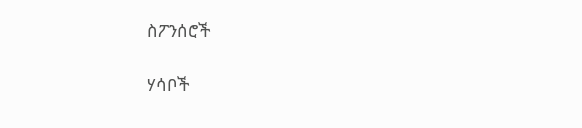ስፖንሰሮች

ሃሳቦች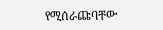የሚሰራጩባቸው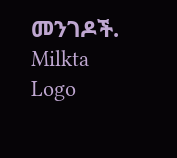መንገዶች.
Milkta Logo